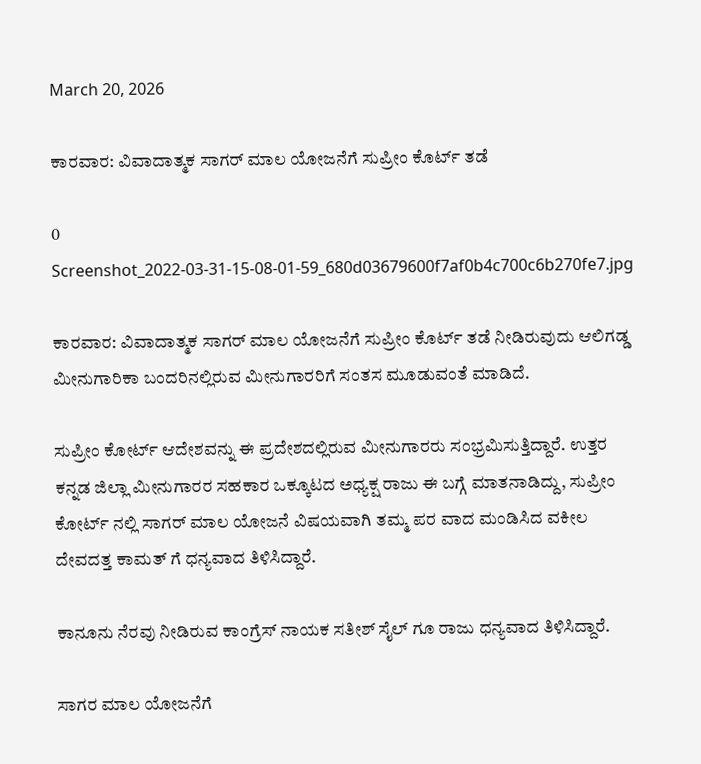March 20, 2026

ಕಾರವಾರ: ವಿವಾದಾತ್ಮಕ ಸಾಗರ್ ಮಾಲ ಯೋಜನೆಗೆ ಸುಪ್ರೀಂ ಕೊರ್ಟ್ ತಡೆ

0
Screenshot_2022-03-31-15-08-01-59_680d03679600f7af0b4c700c6b270fe7.jpg

ಕಾರವಾರ: ವಿವಾದಾತ್ಮಕ ಸಾಗರ್ ಮಾಲ ಯೋಜನೆಗೆ ಸುಪ್ರೀಂ ಕೊರ್ಟ್ ತಡೆ ನೀಡಿರುವುದು ಆಲಿಗಡ್ಡ ಮೀನುಗಾರಿಕಾ ಬಂದರಿನಲ್ಲಿರುವ ಮೀನುಗಾರರಿಗೆ ಸಂತಸ ಮೂಡುವಂತೆ ಮಾಡಿದೆ.

ಸುಪ್ರೀಂ ಕೋರ್ಟ್ ಆದೇಶವನ್ನು ಈ ಪ್ರದೇಶದಲ್ಲಿರುವ ಮೀನುಗಾರರು ಸಂಭ್ರಮಿಸುತ್ತಿದ್ದಾರೆ. ಉತ್ತರ ಕನ್ನಡ ಜಿಲ್ಲಾ ಮೀನುಗಾರರ ಸಹಕಾರ ಒಕ್ಕೂಟದ ಅಧ್ಯಕ್ಷ ರಾಜು ಈ ಬಗ್ಗೆ ಮಾತನಾಡಿದ್ದು, ಸುಪ್ರೀಂ ಕೋರ್ಟ್ ನಲ್ಲಿ ಸಾಗರ್ ಮಾಲ ಯೋಜನೆ ವಿಷಯವಾಗಿ ತಮ್ಮ ಪರ ವಾದ ಮಂಡಿಸಿದ ವಕೀಲ ದೇವದತ್ತ ಕಾಮತ್ ಗೆ ಧನ್ಯವಾದ ತಿಳಿಸಿದ್ದಾರೆ.

ಕಾನೂನು ನೆರವು ನೀಡಿರುವ ಕಾಂಗ್ರೆಸ್ ನಾಯಕ ಸತೀಶ್ ಸೈಲ್ ಗೂ ರಾಜು ಧನ್ಯವಾದ ತಿಳಿಸಿದ್ದಾರೆ.

ಸಾಗರ ಮಾಲ ಯೋಜನೆಗೆ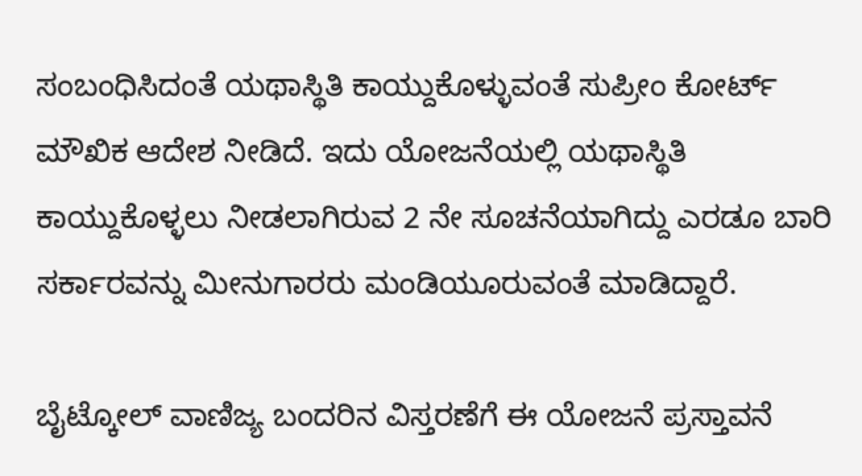ಸಂಬಂಧಿಸಿದಂತೆ ಯಥಾಸ್ಥಿತಿ ಕಾಯ್ದುಕೊಳ್ಳುವಂತೆ ಸುಪ್ರೀಂ ಕೋರ್ಟ್ ಮೌಖಿಕ ಆದೇಶ ನೀಡಿದೆ. ಇದು ಯೋಜನೆಯಲ್ಲಿ ಯಥಾಸ್ಥಿತಿ ಕಾಯ್ದುಕೊಳ್ಳಲು ನೀಡಲಾಗಿರುವ 2 ನೇ ಸೂಚನೆಯಾಗಿದ್ದು ಎರಡೂ ಬಾರಿ ಸರ್ಕಾರವನ್ನು ಮೀನುಗಾರರು ಮಂಡಿಯೂರುವಂತೆ ಮಾಡಿದ್ದಾರೆ.

ಬೈಟ್ಕೋಲ್ ವಾಣಿಜ್ಯ ಬಂದರಿನ ವಿಸ್ತರಣೆಗೆ ಈ ಯೋಜನೆ ಪ್ರಸ್ತಾವನೆ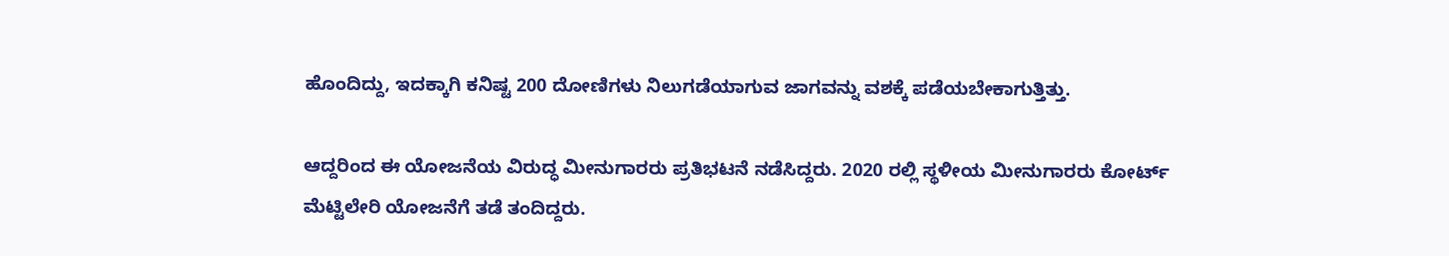ಹೊಂದಿದ್ದು, ಇದಕ್ಕಾಗಿ ಕನಿಷ್ಟ 200 ದೋಣಿಗಳು ನಿಲುಗಡೆಯಾಗುವ ಜಾಗವನ್ನು ವಶಕ್ಕೆ ಪಡೆಯಬೇಕಾಗುತ್ತಿತ್ತು.

ಆದ್ದರಿಂದ ಈ ಯೋಜನೆಯ ವಿರುದ್ಧ ಮೀನುಗಾರರು ಪ್ರತಿಭಟನೆ ನಡೆಸಿದ್ದರು. 2020 ರಲ್ಲಿ ಸ್ಥಳೀಯ ಮೀನುಗಾರರು ಕೋರ್ಟ್ ಮೆಟ್ಟಿಲೇರಿ ಯೋಜನೆಗೆ ತಡೆ ತಂದಿದ್ದರು.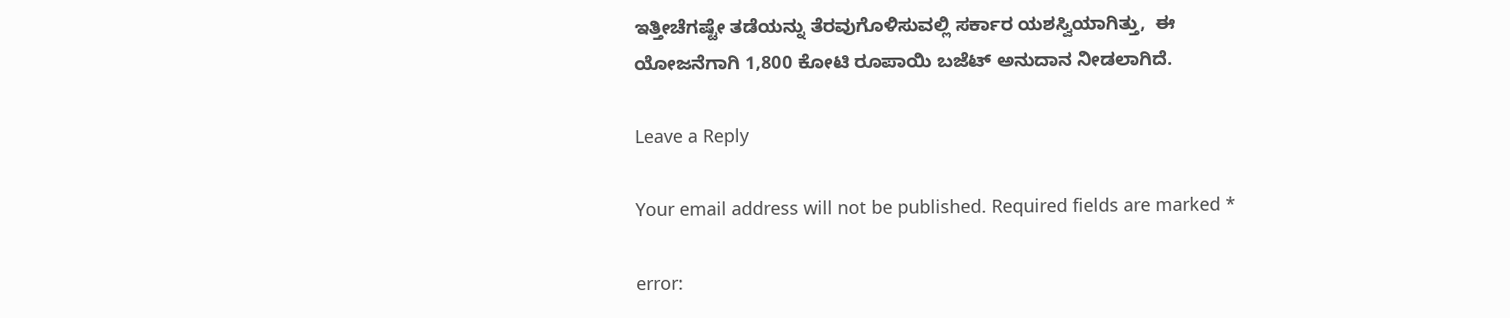ಇತ್ತೀಚೆಗಷ್ಟೇ ತಡೆಯನ್ನು ತೆರವುಗೊಳಿಸುವಲ್ಲಿ ಸರ್ಕಾರ ಯಶಸ್ವಿಯಾಗಿತ್ತು,  ಈ ಯೋಜನೆಗಾಗಿ 1,800 ಕೋಟಿ ರೂಪಾಯಿ ಬಜೆಟ್ ಅನುದಾನ ನೀಡಲಾಗಿದೆ.

Leave a Reply

Your email address will not be published. Required fields are marked *

error: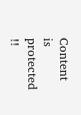Content is protected !!